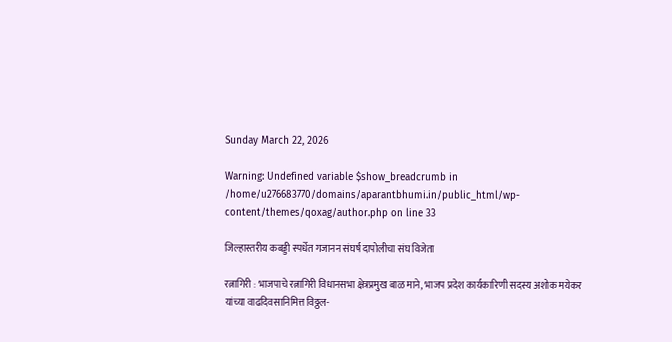Sunday March 22, 2026

Warning: Undefined variable $show_breadcrumb in /home/u276683770/domains/aparantbhumi.in/public_html/wp-content/themes/qoxag/author.php on line 33

जिल्हास्तरीय कबड्डी स्पर्धेत गजानन संघर्ष दापोलीचा संघ विजेता

रत्नागिरी : भाजपाचे रत्नागिरी विधानसभा क्षेत्रप्रमुख बाळ माने, भाजप प्रदेश कार्यकारिणी सदस्य अशोक मयेकर यांच्या वाढदिवसानिमित्त विठ्ठल-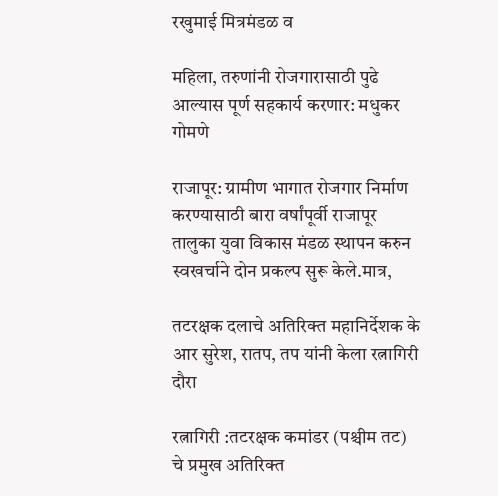रखुमाई मित्रमंडळ व

महिला, तरुणांनी रोजगारासाठी पुढे आल्यास पूर्ण सहकार्य करणार: मधुकर गोमणे

राजापूर: ग्रामीण भागात रोजगार निर्माण करण्यासाठी बारा वर्षांपूर्वी राजापूर तालुका युवा विकास मंडळ स्थापन करुन स्वखर्चाने दोन प्रकल्प सुरू केले.मात्र,

तटरक्षक दलाचे अतिरिक्त महानिर्देशक के आर सुरेश, रातप, तप यांनी केला रत्नागिरी दौरा

रत्नागिरी :तटरक्षक कमांडर (पश्चीम तट) चे प्रमुख अतिरिक्त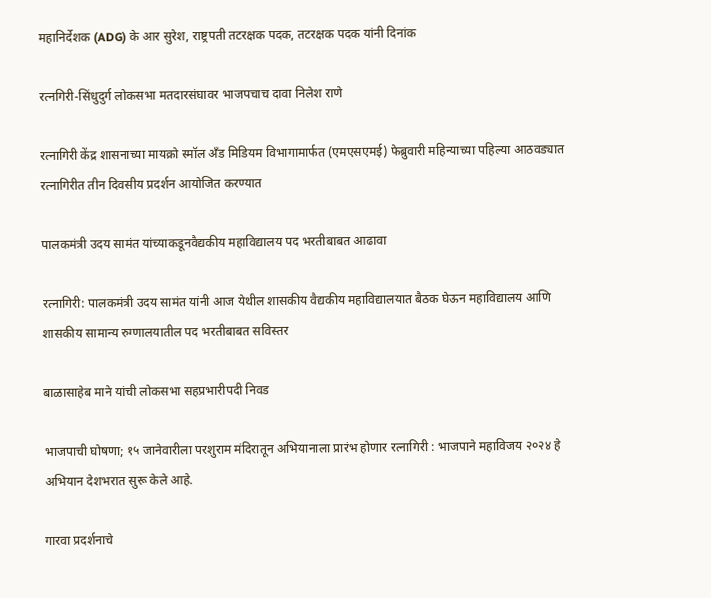महानिर्देशक (ADG) के आर सुरेश, राष्ट्रपती तटरक्षक पदक, तटरक्षक पदक यांनी दिनांक

रत्नगिरी-सिंधुदुर्ग लोकसभा मतदारसंघावर भाजपचाच दावा निलेश राणे

रत्नागिरी केंद्र शासनाच्या मायक्रो स्मॉल अँड मिडियम विभागामार्फत (एमएसएमई) फेब्रुवारी महिन्याच्या पहिल्या आठवड्यात रत्नागिरीत तीन दिवसीय प्रदर्शन आयोजित करण्यात

पालकमंत्री उदय सामंत यांच्याकडूनवैद्यकीय महाविद्यालय पद भरतीबाबत आढावा

रत्नागिरी: पालकमंत्री उदय सामंत यांनी आज येथील शासकीय वैद्यकीय महाविद्यालयात बैठक घेऊन महाविद्यालय आणि शासकीय सामान्य रुग्णालयातील पद भरतीबाबत सविस्तर

बाळासाहेब माने यांची लोकसभा सहप्रभारीपदी निवड

भाजपाची घोषणा; १५ जानेवारीला परशुराम मंदिरातून अभियानाला प्रारंभ होणार रत्नागिरी : भाजपाने महाविजय २०२४ हे अभियान देशभरात सुरू केले आहे.

गारवा प्रदर्शनाचे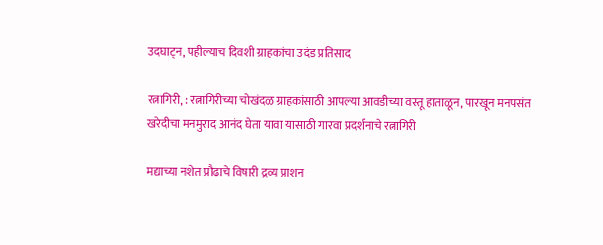उदघाट्न, पहील्याच दिवशी ग्राहकांचा उदंड प्रतिसाद

रत्नागिरी, : रत्नागिरीच्या चोखंदळ ग्राहकांसाठी आपल्या आवडीच्या वस्तू हाताळून, पारखून मनपसंत खरेदीचा मनमुराद आनंद घेता यावा यासाठी गारवा प्रदर्शनाचे रत्नागिरी

मद्याच्या नशेत प्रौढाचे विषारी द्रव्य प्राशन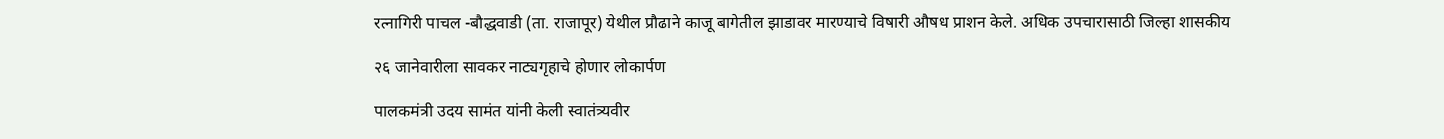रत्नागिरी पाचल -बौद्धवाडी (ता. राजापूर) येथील प्रौढाने काजू बागेतील झाडावर मारण्याचे विषारी औषध प्राशन केले. अधिक उपचारासाठी जिल्हा शासकीय

२६ जानेवारीला सावकर नाट्यगृहाचे होणार लोकार्पण

पालकमंत्री उदय सामंत यांनी केली स्वातंत्र्यवीर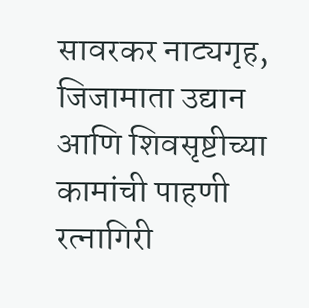सावरकर नाट्यगृह, जिजामाता उद्यान आणि शिवसृष्टीच्या कामांची पाहणी रत्नागिरी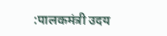:पालकमंत्री उदय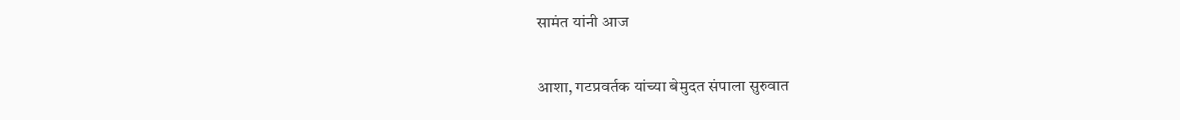सामंत यांनी आज

आशा, गटप्रवर्तक यांच्या बेमुदत संपाला सुरुवात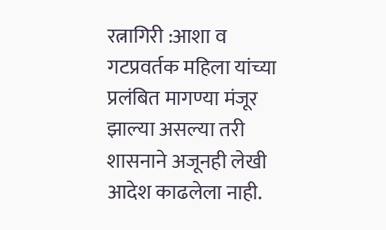रत्नागिरी :आशा व गटप्रवर्तक महिला यांच्या प्रलंबित मागण्या मंजूर झाल्या असल्या तरी शासनाने अजूनही लेखी आदेश काढलेला नाही.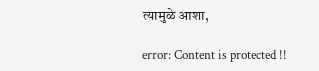त्यामुळे आशा,

error: Content is protected !!